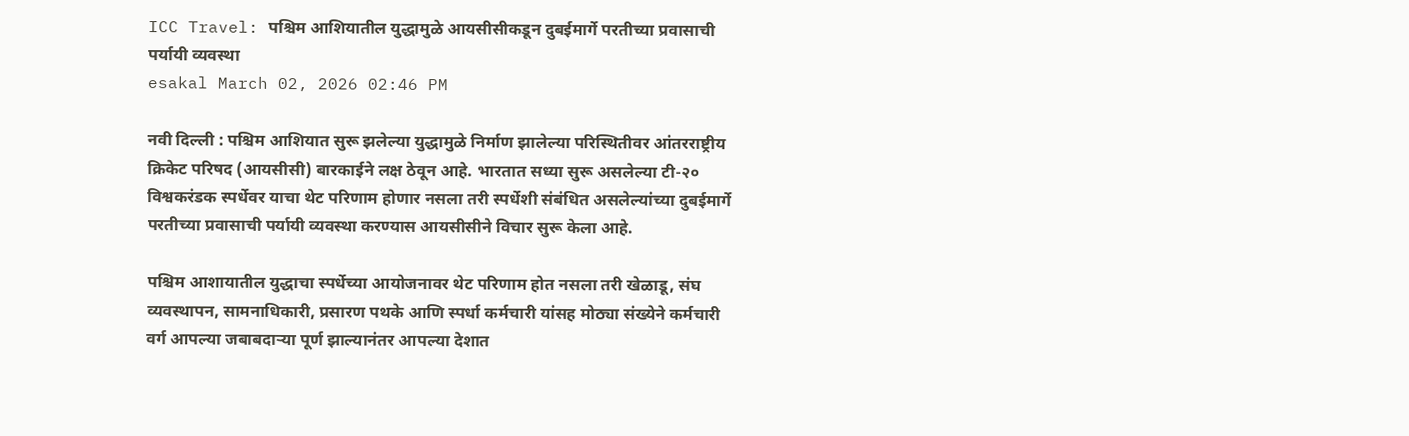ICC Travel: पश्चिम आशियातील युद्धामुळे आयसीसीकडून दुबईमार्गे परतीच्या प्रवासाची पर्यायी व्यवस्था
esakal March 02, 2026 02:46 PM

नवी दिल्ली : पश्चिम आशियात सुरू झलेल्या युद्धामुळे निर्माण झालेल्या परिस्थितीवर आंतरराष्ट्रीय क्रिकेट परिषद (आयसीसी) बारकाईने लक्ष ठेवून आहे. भारतात सध्या सुरू असलेल्या टी-२० विश्वकरंडक स्पर्धेवर याचा थेट परिणाम होणार नसला तरी स्पर्धेशी संबंधित असलेल्यांच्या दुबईमार्गे परतीच्या प्रवासाची पर्यायी व्यवस्था करण्यास आयसीसीने विचार सुरू केला आहे.

पश्चिम आशायातील युद्धाचा स्पर्धेच्या आयोजनावर थेट परिणाम होत नसला तरी खेळाडू, संघ व्यवस्थापन, सामनाधिकारी, प्रसारण पथके आणि स्पर्धा कर्मचारी यांसह मोठ्या संख्येने कर्मचारी वर्ग आपल्या जबाबदाऱ्या पूर्ण झाल्यानंतर आपल्या देशात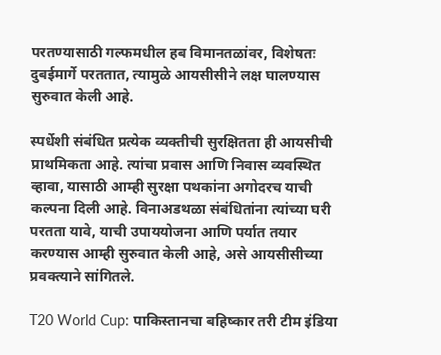परतण्यासाठी गल्फमधील हब विमानतळांवर, विशेषतः दुबईमार्गे परततात, त्यामुळे आयसीसीने लक्ष घालण्यास सुरुवात केली आहे.

स्पर्धेशी संबंधित प्रत्येक व्यक्तीची सुरक्षितता ही आयसीची प्राथमिकता आहे. त्यांचा प्रवास आणि निवास व्यवस्थित व्हावा, यासाठी आम्ही सुरक्षा पथकांना अगोदरच याची कल्पना दिली आहे. विनाअडथळा संबंधितांना त्यांच्या घरी परतता यावे, याची उपाययोजना आणि पर्यात तयार करण्यास आम्ही सुरुवात केली आहे, असे आयसीसीच्या प्रवक्त्याने सांगितले.

T20 World Cup: पाकिस्तानचा बहिष्कार तरी टीम इंडिया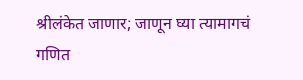श्रीलंकेत जाणार; जाणून घ्या त्यामागचं गणित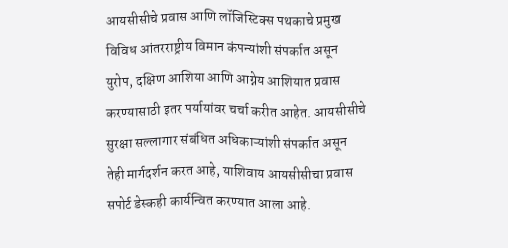आयसीसीचे प्रवास आणि लॉजिस्टिक्स पथकाचे प्रमुख विविध आंतरराष्ट्रीय विमान कंपन्यांशी संपर्कात असून युरोप, दक्षिण आशिया आणि आग्नेय आशियात प्रवास करण्यासाठी इतर पर्यायांवर चर्चा करीत आहेत. आयसीसीचे सुरक्षा सल्लागार संबंधित अधिकाऱ्यांशी संपर्कात असून तेही मार्गदर्शन करत आहे, याशिवाय आयसीसीचा प्रवास सपोर्ट डेस्कही कार्यन्वित करण्यात आला आहे.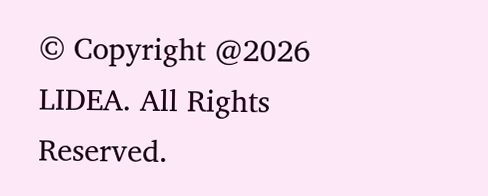© Copyright @2026 LIDEA. All Rights Reserved.